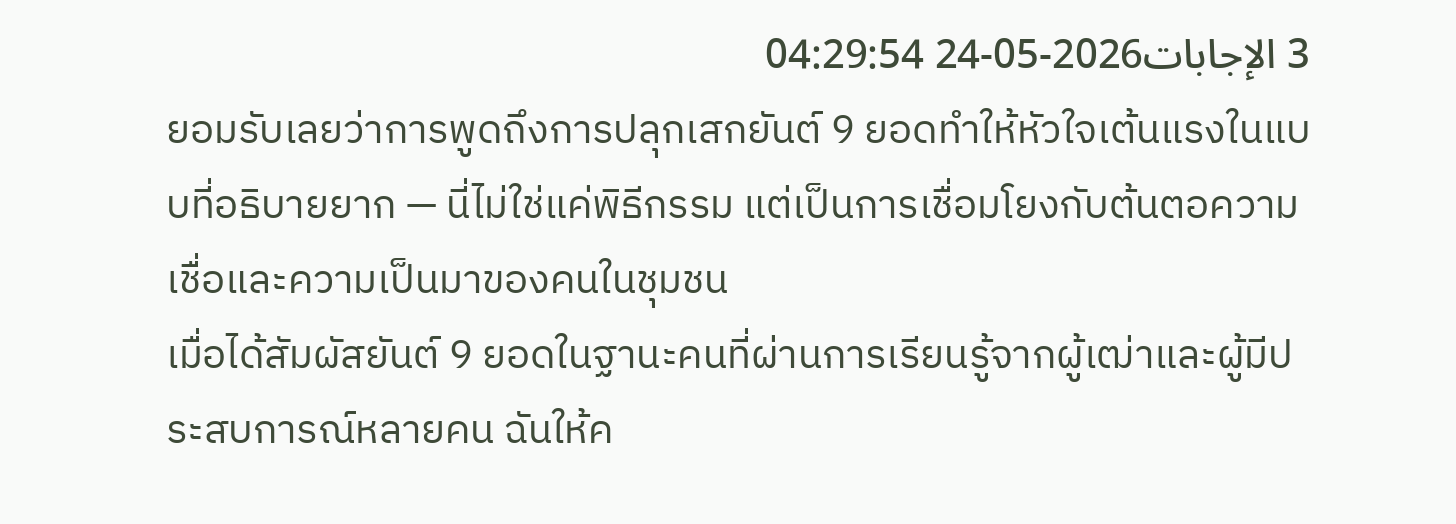3 الإجابات2026-05-24 04:29:54
ยอมรับเลยว่าการพูดถึงการปลุกเสกยันต์ 9 ยอดทำให้หัวใจเต้นแรงในแบบที่อธิบายยาก — นี่ไม่ใช่แค่พิธีกรรม แต่เป็นการเชื่อมโยงกับต้นตอความเชื่อและความเป็นมาของคนในชุมชน
เมื่อได้สัมผัสยันต์ 9 ยอดในฐานะคนที่ผ่านการเรียนรู้จากผู้เฒ่าและผู้มีประสบการณ์หลายคน ฉันให้ค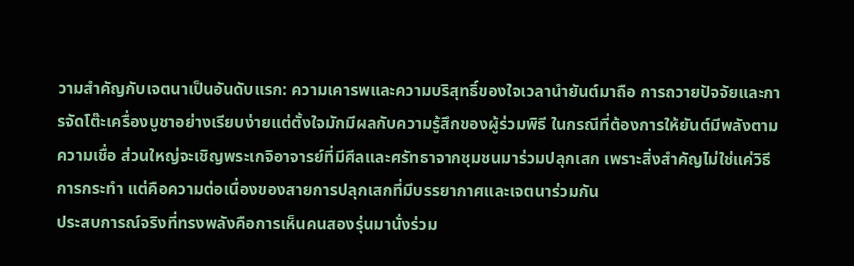วามสำคัญกับเจตนาเป็นอันดับแรก: ความเคารพและความบริสุทธิ์ของใจเวลานำยันต์มาถือ การถวายปัจจัยและการจัดโต๊ะเครื่องบูชาอย่างเรียบง่ายแต่ตั้งใจมักมีผลกับความรู้สึกของผู้ร่วมพิธี ในกรณีที่ต้องการให้ยันต์มีพลังตามความเชื่อ ส่วนใหญ่จะเชิญพระเกจิอาจารย์ที่มีศีลและศรัทธาจากชุมชนมาร่วมปลุกเสก เพราะสิ่งสำคัญไม่ใช่แค่วิธีการกระทำ แต่คือความต่อเนื่องของสายการปลุกเสกที่มีบรรยากาศและเจตนาร่วมกัน
ประสบการณ์จริงที่ทรงพลังคือการเห็นคนสองรุ่นมานั่งร่วม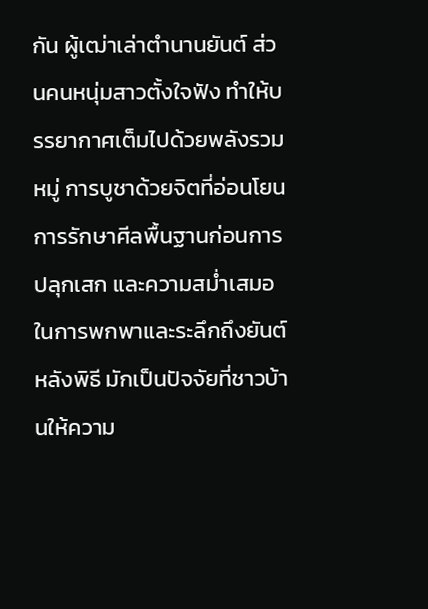กัน ผู้เฒ่าเล่าตำนานยันต์ ส่วนคนหนุ่มสาวตั้งใจฟัง ทำให้บรรยากาศเต็มไปด้วยพลังรวมหมู่ การบูชาด้วยจิตที่อ่อนโยน การรักษาศีลพื้นฐานก่อนการปลุกเสก และความสม่ำเสมอในการพกพาและระลึกถึงยันต์หลังพิธี มักเป็นปัจจัยที่ชาวบ้านให้ความ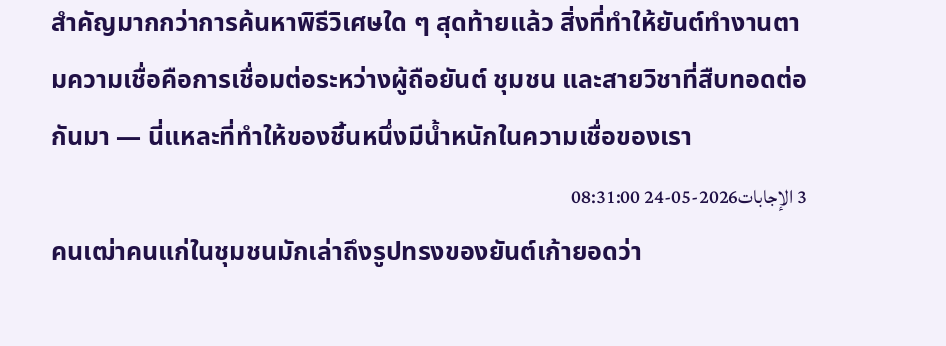สำคัญมากกว่าการค้นหาพิธีวิเศษใด ๆ สุดท้ายแล้ว สิ่งที่ทำให้ยันต์ทำงานตามความเชื่อคือการเชื่อมต่อระหว่างผู้ถือยันต์ ชุมชน และสายวิชาที่สืบทอดต่อกันมา — นี่แหละที่ทำให้ของชิ้นหนึ่งมีน้ำหนักในความเชื่อของเรา
3 الإجابات2026-05-24 08:31:00
คนเฒ่าคนแก่ในชุมชนมักเล่าถึงรูปทรงของยันต์เก้ายอดว่า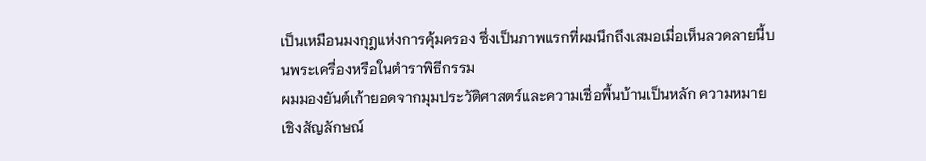เป็นเหมือนมงกุฎแห่งการคุ้มครอง ซึ่งเป็นภาพแรกที่ผมนึกถึงเสมอเมื่อเห็นลวดลายนี้บนพระเครื่องหรือในตำราพิธีกรรม
ผมมองยันต์เก้ายอดจากมุมประวัติศาสตร์และความเชื่อพื้นบ้านเป็นหลัก ความหมายเชิงสัญลักษณ์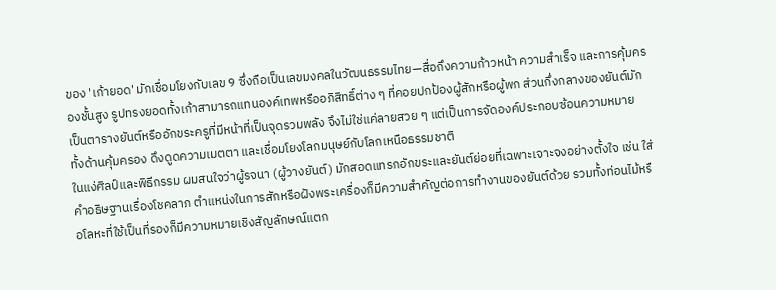ของ 'เก้ายอด' มักเชื่อมโยงกับเลข 9 ซึ่งถือเป็นเลขมงคลในวัฒนธรรมไทย—สื่อถึงความก้าวหน้า ความสำเร็จ และการคุ้มครองชั้นสูง รูปทรงยอดทั้งเก้าสามารถแทนองค์เทพหรืออภิสิทธิ์ต่าง ๆ ที่คอยปกป้องผู้สักหรือผู้พก ส่วนกึ่งกลางของยันต์มักเป็นตารางยันต์หรืออักขระครูที่มีหน้าที่เป็นจุดรวมพลัง จึงไม่ใช่แค่ลายสวย ๆ แต่เป็นการจัดองค์ประกอบซ้อนความหมาย ทั้งด้านคุ้มครอง ดึงดูดความเมตตา และเชื่อมโยงโลกมนุษย์กับโลกเหนือธรรมชาติ
ในแง่ศิลป์และพิธีกรรม ผมสนใจว่าผู้รจนา (ผู้วางยันต์) มักสอดแทรกอักขระและยันต์ย่อยที่เฉพาะเจาะจงอย่างตั้งใจ เช่น ใส่คำอธิษฐานเรื่องโชคลาภ ตำแหน่งในการสักหรือฝังพระเครื่องก็มีความสำคัญต่อการทำงานของยันต์ด้วย รวมทั้งท่อนไม้หรือโลหะที่ใช้เป็นที่รองก็มีความหมายเชิงสัญลักษณ์แตก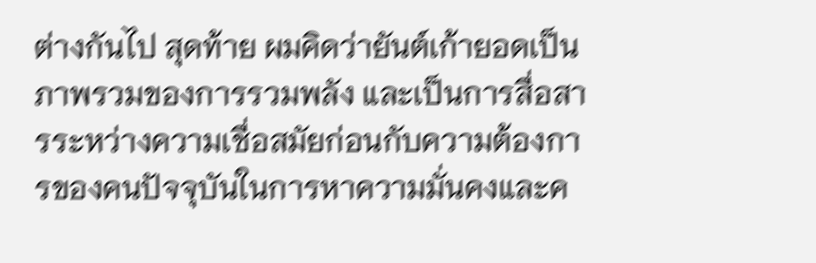ต่างกันไป สุดท้าย ผมคิดว่ายันต์เก้ายอดเป็นภาพรวมของการรวมพลัง และเป็นการสื่อสารระหว่างความเชื่อสมัยก่อนกับความต้องการของคนปัจจุบันในการหาความมั่นคงและค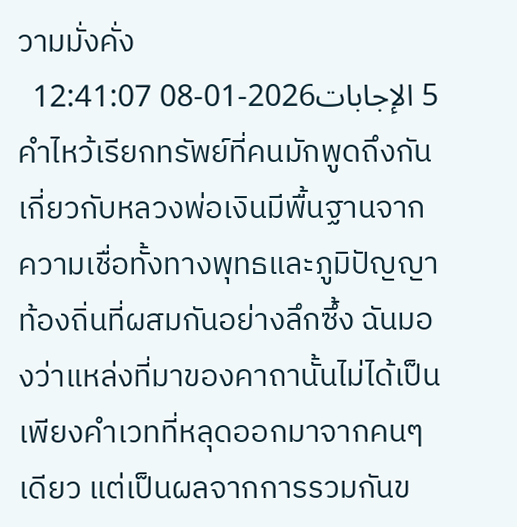วามมั่งคั่ง
5 الإجابات2026-01-08 12:41:07
คำไหว้เรียกทรัพย์ที่คนมักพูดถึงกันเกี่ยวกับหลวงพ่อเงินมีพื้นฐานจากความเชื่อทั้งทางพุทธและภูมิปัญญาท้องถิ่นที่ผสมกันอย่างลึกซึ้ง ฉันมองว่าแหล่งที่มาของคาถานั้นไม่ได้เป็นเพียงคำเวทที่หลุดออกมาจากคนๆ เดียว แต่เป็นผลจากการรวมกันข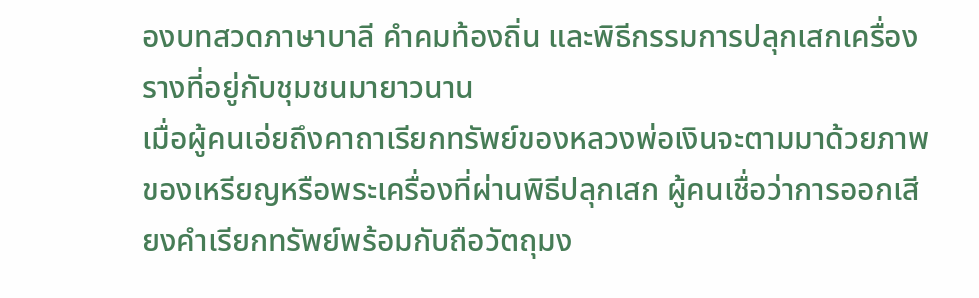องบทสวดภาษาบาลี คำคมท้องถิ่น และพิธีกรรมการปลุกเสกเครื่องรางที่อยู่กับชุมชนมายาวนาน
เมื่อผู้คนเอ่ยถึงคาถาเรียกทรัพย์ของหลวงพ่อเงินจะตามมาด้วยภาพของเหรียญหรือพระเครื่องที่ผ่านพิธีปลุกเสก ผู้คนเชื่อว่าการออกเสียงคำเรียกทรัพย์พร้อมกับถือวัตถุมง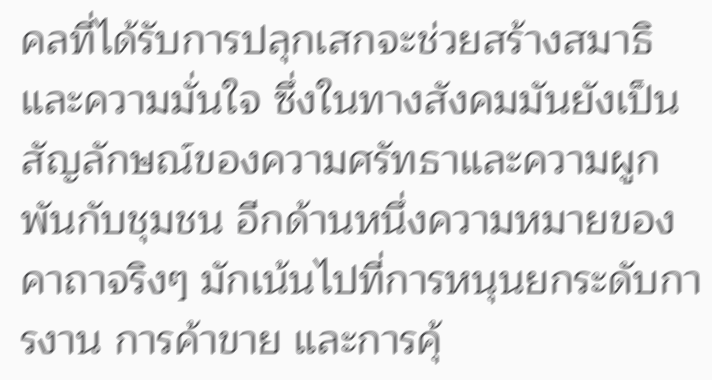คลที่ได้รับการปลุกเสกจะช่วยสร้างสมาธิและความมั่นใจ ซึ่งในทางสังคมมันยังเป็นสัญลักษณ์ของความศรัทธาและความผูกพันกับชุมชน อีกด้านหนึ่งความหมายของคาถาจริงๆ มักเน้นไปที่การหนุนยกระดับการงาน การค้าขาย และการคุ้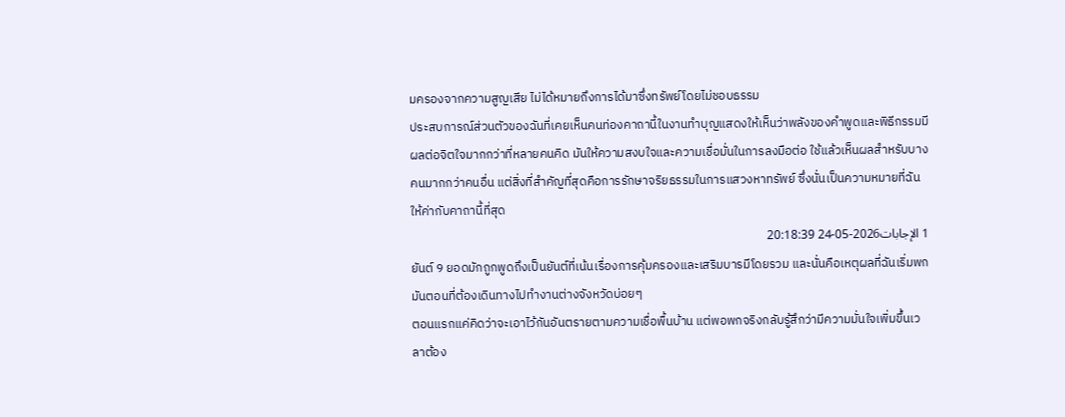มครองจากความสูญเสีย ไม่ได้หมายถึงการได้มาซึ่งทรัพย์โดยไม่ชอบธรรม
ประสบการณ์ส่วนตัวของฉันที่เคยเห็นคนท่องคาถานี้ในงานทำบุญแสดงให้เห็นว่าพลังของคำพูดและพิธีกรรมมีผลต่อจิตใจมากกว่าที่หลายคนคิด มันให้ความสงบใจและความเชื่อมั่นในการลงมือต่อ ใช้แล้วเห็นผลสำหรับบางคนมากกว่าคนอื่น แต่สิ่งที่สำคัญที่สุดคือการรักษาจริยธรรมในการแสวงหาทรัพย์ ซึ่งนั่นเป็นความหมายที่ฉันให้ค่ากับคาถานี้ที่สุด
1 الإجابات2026-05-24 20:18:39
ยันต์ 9 ยอดมักถูกพูดถึงเป็นยันต์ที่เน้นเรื่องการคุ้มครองและเสริมบารมีโดยรวม และนั่นคือเหตุผลที่ฉันเริ่มพกมันตอนที่ต้องเดินทางไปทำงานต่างจังหวัดบ่อยๆ
ตอนแรกแค่คิดว่าจะเอาไว้กันอันตรายตามความเชื่อพื้นบ้าน แต่พอพกจริงกลับรู้สึกว่ามีความมั่นใจเพิ่มขึ้นเวลาต้อง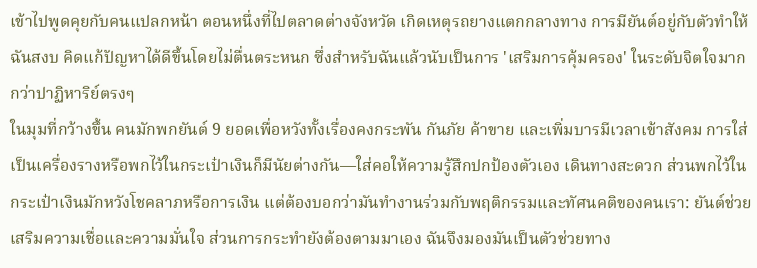เข้าไปพูดคุยกับคนแปลกหน้า ตอนหนึ่งที่ไปตลาดต่างจังหวัด เกิดเหตุรถยางแตกกลางทาง การมียันต์อยู่กับตัวทำให้ฉันสงบ คิดแก้ปัญหาได้ดีขึ้นโดยไม่ตื่นตระหนก ซึ่งสำหรับฉันแล้วนับเป็นการ 'เสริมการคุ้มครอง' ในระดับจิตใจมากกว่าปาฏิหาริย์ตรงๆ
ในมุมที่กว้างขึ้น คนมักพกยันต์ 9 ยอดเพื่อหวังทั้งเรื่องคงกระพัน กันภัย ค้าขาย และเพิ่มบารมีเวลาเข้าสังคม การใส่เป็นเครื่องรางหรือพกไว้ในกระเป๋าเงินก็มีนัยต่างกัน—ใส่คอให้ความรู้สึกปกป้องตัวเอง เดินทางสะดวก ส่วนพกไว้ในกระเป๋าเงินมักหวังโชคลาภหรือการเงิน แต่ต้องบอกว่ามันทำงานร่วมกับพฤติกรรมและทัศนคติของคนเรา: ยันต์ช่วยเสริมความเชื่อและความมั่นใจ ส่วนการกระทำยังต้องตามมาเอง ฉันจึงมองมันเป็นตัวช่วยทาง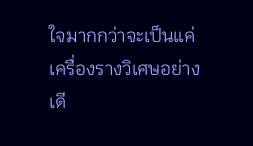ใจมากกว่าจะเป็นแค่เครื่องรางวิเศษอย่างเดี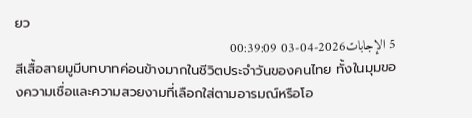ยว
5 الإجابات2026-04-03 00:39:09
สีเสื้อสายมูมีบทบาทค่อนข้างมากในชีวิตประจำวันของคนไทย ทั้งในมุมของความเชื่อและความสวยงามที่เลือกใส่ตามอารมณ์หรือโอ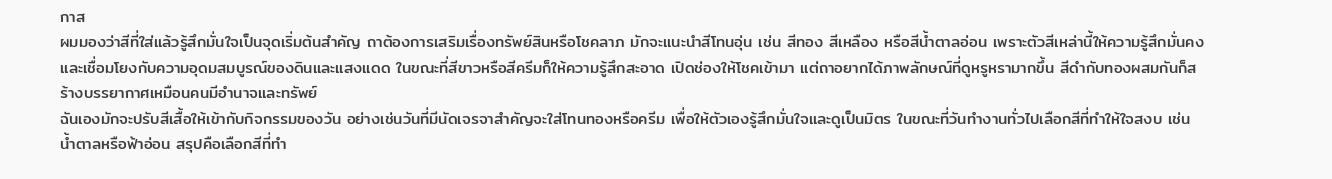กาส
ผมมองว่าสีที่ใส่แล้วรู้สึกมั่นใจเป็นจุดเริ่มต้นสำคัญ ถาต้องการเสริมเรื่องทรัพย์สินหรือโชคลาภ มักจะแนะนำสีโทนอุ่น เช่น สีทอง สีเหลือง หรือสีน้ำตาลอ่อน เพราะตัวสีเหล่านี้ให้ความรู้สึกมั่นคงและเชื่อมโยงกับความอุดมสมบูรณ์ของดินและแสงแดด ในขณะที่สีขาวหรือสีครีมก็ให้ความรู้สึกสะอาด เปิดช่องให้โชคเข้ามา แต่ถาอยากได้ภาพลักษณ์ที่ดูหรูหรามากขึ้น สีดำกับทองผสมกันก็สร้างบรรยากาศเหมือนคนมีอำนาจและทรัพย์
ฉันเองมักจะปรับสีเสื้อให้เข้ากับกิจกรรมของวัน อย่างเช่นวันที่มีนัดเจรจาสำคัญจะใส่โทนทองหรือครีม เพื่อให้ตัวเองรู้สึกมั่นใจและดูเป็นมิตร ในขณะที่วันทำงานทั่วไปเลือกสีที่ทำให้ใจสงบ เช่น น้ำตาลหรือฟ้าอ่อน สรุปคือเลือกสีที่ทำ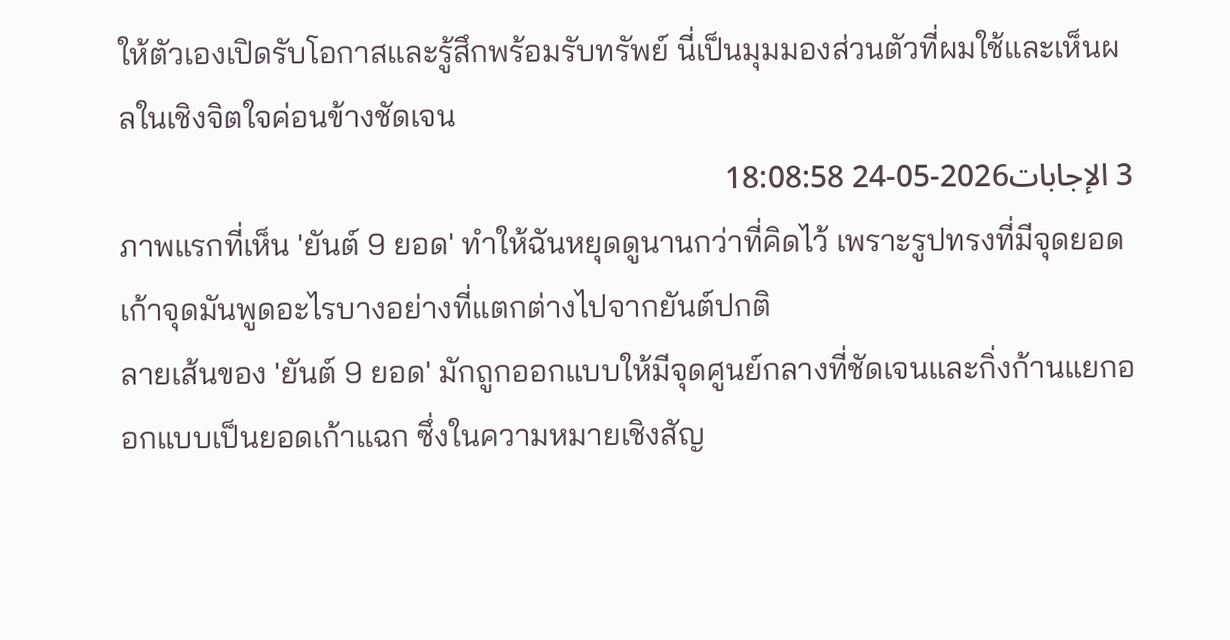ให้ตัวเองเปิดรับโอกาสและรู้สึกพร้อมรับทรัพย์ นี่เป็นมุมมองส่วนตัวที่ผมใช้และเห็นผลในเชิงจิตใจค่อนข้างชัดเจน
3 الإجابات2026-05-24 18:08:58
ภาพแรกที่เห็น 'ยันต์ 9 ยอด' ทำให้ฉันหยุดดูนานกว่าที่คิดไว้ เพราะรูปทรงที่มีจุดยอดเก้าจุดมันพูดอะไรบางอย่างที่แตกต่างไปจากยันต์ปกติ
ลายเส้นของ 'ยันต์ 9 ยอด' มักถูกออกแบบให้มีจุดศูนย์กลางที่ชัดเจนและกิ่งก้านแยกออกแบบเป็นยอดเก้าแฉก ซึ่งในความหมายเชิงสัญ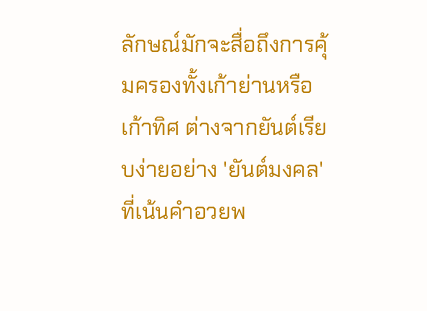ลักษณ์มักจะสื่อถึงการคุ้มครองทั้งเก้าย่านหรือเก้าทิศ ต่างจากยันต์เรียบง่ายอย่าง 'ยันต์มงคล' ที่เน้นคำอวยพ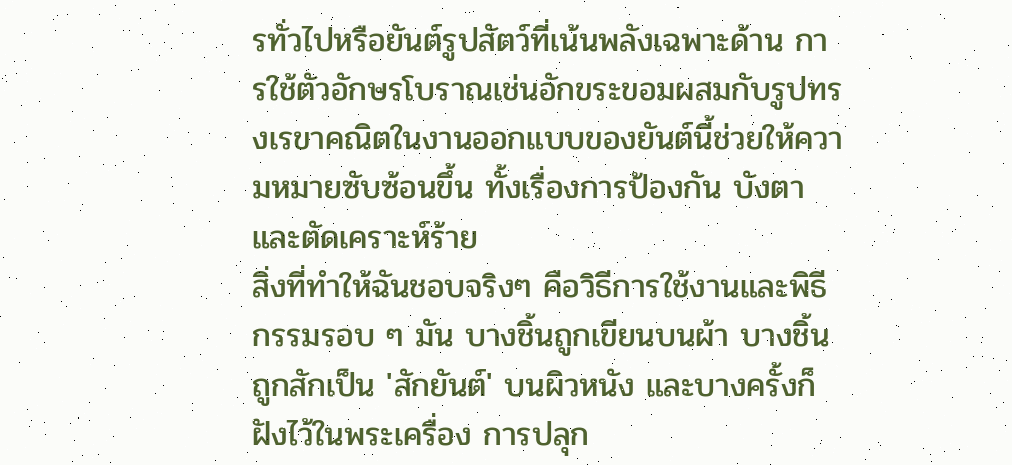รทั่วไปหรือยันต์รูปสัตว์ที่เน้นพลังเฉพาะด้าน การใช้ตัวอักษรโบราณเช่นอักขระขอมผสมกับรูปทรงเรขาคณิตในงานออกแบบของยันต์นี้ช่วยให้ความหมายซับซ้อนขึ้น ทั้งเรื่องการป้องกัน บังตา และตัดเคราะห์ร้าย
สิ่งที่ทำให้ฉันชอบจริงๆ คือวิธีการใช้งานและพิธีกรรมรอบ ๆ มัน บางชิ้นถูกเขียนบนผ้า บางชิ้นถูกสักเป็น 'สักยันต์' บนผิวหนัง และบางครั้งก็ฝังไว้ในพระเครื่อง การปลุก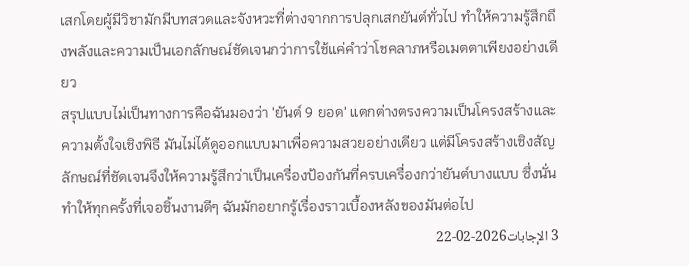เสกโดยผู้มีวิชามักมีบทสวดและจังหวะที่ต่างจากการปลุกเสกยันต์ทั่วไป ทำให้ความรู้สึกถึงพลังและความเป็นเอกลักษณ์ชัดเจนกว่าการใช้แค่คำว่าโชคลาภหรือเมตตาเพียงอย่างเดียว
สรุปแบบไม่เป็นทางการคือฉันมองว่า 'ยันต์ 9 ยอด' แตกต่างตรงความเป็นโครงสร้างและความตั้งใจเชิงพิธี มันไม่ได้ดูออกแบบมาเพื่อความสวยอย่างเดียว แต่มีโครงสร้างเชิงสัญลักษณ์ที่ชัดเจนจึงให้ความรู้สึกว่าเป็นเครื่องป้องกันที่ครบเครื่องกว่ายันต์บางแบบ ซึ่งนั่นทำให้ทุกครั้งที่เจอชิ้นงานดีๆ ฉันมักอยากรู้เรื่องราวเบื้องหลังของมันต่อไป
3 الإجابات2026-02-22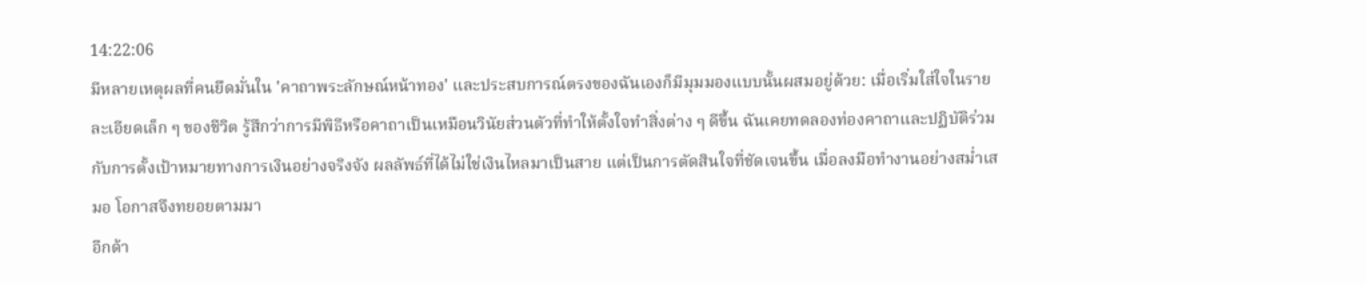14:22:06
มีหลายเหตุผลที่คนยึดมั่นใน 'คาถาพระลักษณ์หน้าทอง' และประสบการณ์ตรงของฉันเองก็มีมุมมองแบบนั้นผสมอยู่ด้วย: เมื่อเริ่มใส่ใจในรายละเอียดเล็ก ๆ ของชีวิต รู้สึกว่าการมีพิธีหรือคาถาเป็นเหมือนวินัยส่วนตัวที่ทำให้ตั้งใจทำสิ่งต่าง ๆ ดีขึ้น ฉันเคยทดลองท่องคาถาและปฏิบัติร่วมกับการตั้งเป้าหมายทางการเงินอย่างจริงจัง ผลลัพธ์ที่ได้ไม่ใช่เงินไหลมาเป็นสาย แต่เป็นการตัดสินใจที่ชัดเจนขึ้น เมื่อลงมือทำงานอย่างสม่ำเสมอ โอกาสจึงทยอยตามมา
อีกด้า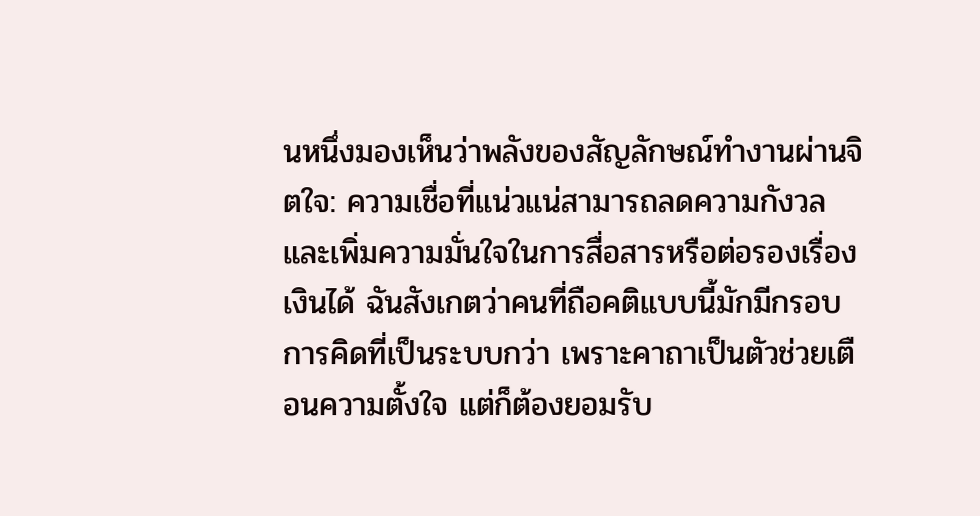นหนึ่งมองเห็นว่าพลังของสัญลักษณ์ทำงานผ่านจิตใจ: ความเชื่อที่แน่วแน่สามารถลดความกังวล และเพิ่มความมั่นใจในการสื่อสารหรือต่อรองเรื่องเงินได้ ฉันสังเกตว่าคนที่ถือคติแบบนี้มักมีกรอบการคิดที่เป็นระบบกว่า เพราะคาถาเป็นตัวช่วยเตือนความตั้งใจ แต่ก็ต้องยอมรับ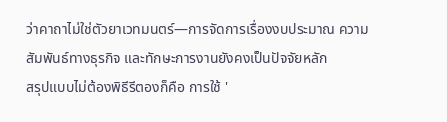ว่าคาถาไม่ใช่ตัวยาเวทมนตร์—การจัดการเรื่องงบประมาณ ความสัมพันธ์ทางธุรกิจ และทักษะการงานยังคงเป็นปัจจัยหลัก
สรุปแบบไม่ต้องพิธีรีตองก็คือ การใช้ '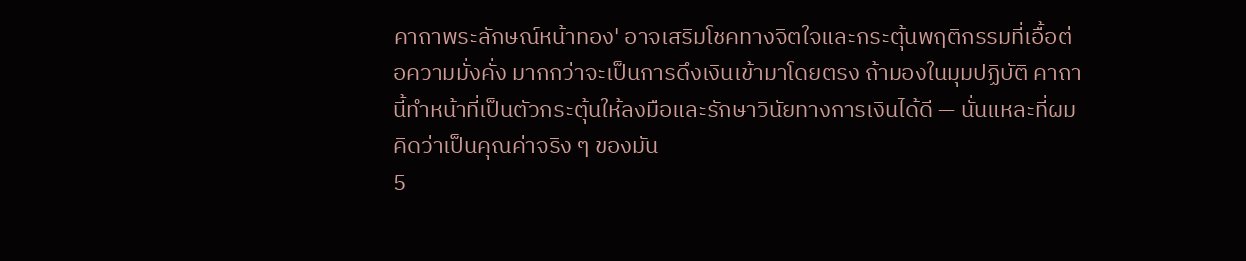คาถาพระลักษณ์หน้าทอง' อาจเสริมโชคทางจิตใจและกระตุ้นพฤติกรรมที่เอื้อต่อความมั่งคั่ง มากกว่าจะเป็นการดึงเงินเข้ามาโดยตรง ถ้ามองในมุมปฏิบัติ คาถานี้ทำหน้าที่เป็นตัวกระตุ้นให้ลงมือและรักษาวินัยทางการเงินได้ดี — นั่นแหละที่ผมคิดว่าเป็นคุณค่าจริง ๆ ของมัน
5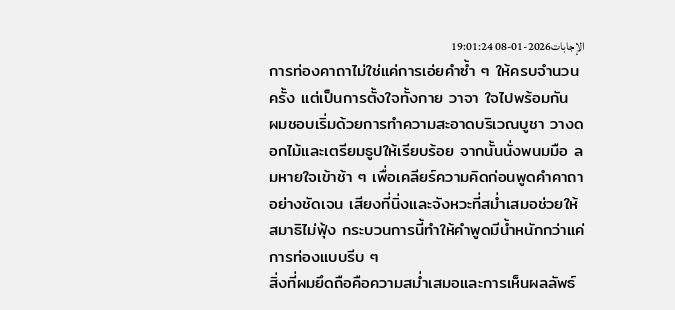الإجابات2026-01-08 19:01:24
การท่องคาถาไม่ใช่แค่การเอ่ยคำซ้ำ ๆ ให้ครบจำนวนครั้ง แต่เป็นการตั้งใจทั้งกาย วาจา ใจไปพร้อมกัน
ผมชอบเริ่มด้วยการทำความสะอาดบริเวณบูชา วางดอกไม้และเตรียมธูปให้เรียบร้อย จากนั้นนั่งพนมมือ ลมหายใจเข้าช้า ๆ เพื่อเคลียร์ความคิดก่อนพูดคำคาถาอย่างชัดเจน เสียงที่นิ่งและจังหวะที่สม่ำเสมอช่วยให้สมาธิไม่ฟุ้ง กระบวนการนี้ทำให้คำพูดมีน้ำหนักกว่าแค่การท่องแบบรีบ ๆ
สิ่งที่ผมยึดถือคือความสม่ำเสมอและการเห็นผลลัพธ์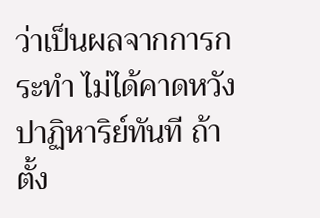ว่าเป็นผลจากการกระทำ ไม่ได้คาดหวังปาฏิหาริย์ทันที ถ้าตั้ง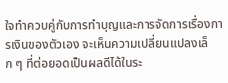ใจทำควบคู่กับการทำบุญและการจัดการเรื่องการเงินของตัวเอง จะเห็นความเปลี่ยนแปลงเล็ก ๆ ที่ต่อยอดเป็นผลดีได้ในระ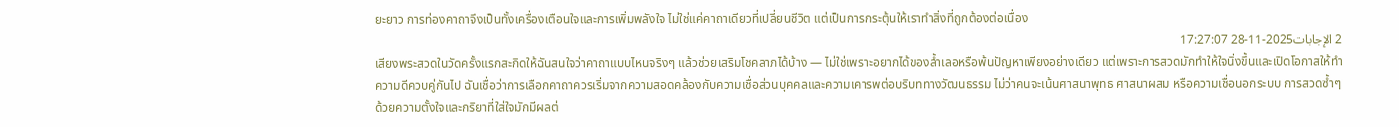ยะยาว การท่องคาถาจึงเป็นทั้งเครื่องเตือนใจและการเพิ่มพลังใจ ไม่ใช่แค่คาถาเดียวที่เปลี่ยนชีวิต แต่เป็นการกระตุ้นให้เราทำสิ่งที่ถูกต้องต่อเนื่อง
2 الإجابات2025-11-28 17:27:07
เสียงพระสวดในวัดครั้งแรกสะกิดให้ฉันสนใจว่าคาถาแบบไหนจริงๆ แล้วช่วยเสริมโชคลาภได้บ้าง — ไม่ใช่เพราะอยากได้ของล้ำเลอหรือพ้นปัญหาเพียงอย่างเดียว แต่เพราะการสวดมักทำให้ใจนิ่งขึ้นและเปิดโอกาสให้ทำความดีควบคู่กันไป ฉันเชื่อว่าการเลือกคาถาควรเริ่มจากความสอดคล้องกับความเชื่อส่วนบุคคลและความเคารพต่อบริบททางวัฒนธรรม ไม่ว่าคนจะเน้นศาสนาพุทธ ศาสนาผสม หรือความเชื่อนอกระบบ การสวดซ้ำๆ ด้วยความตั้งใจและกริยาที่ใส่ใจมักมีผลต่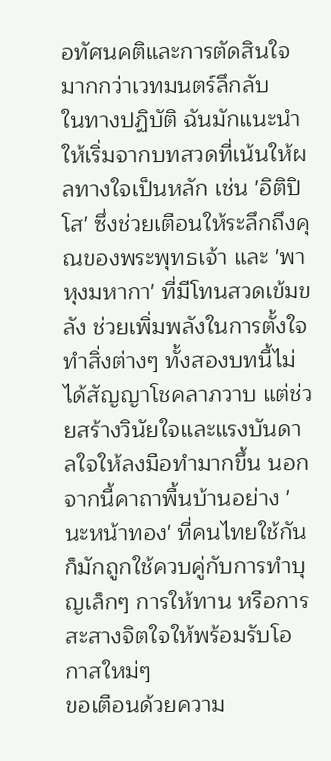อทัศนคติและการตัดสินใจมากกว่าเวทมนตร์ลึกลับ
ในทางปฏิบัติ ฉันมักแนะนำให้เริ่มจากบทสวดที่เน้นให้ผลทางใจเป็นหลัก เช่น 'อิติปิโส' ซึ่งช่วยเตือนให้ระลึกถึงคุณของพระพุทธเจ้า และ 'พาหุงมหากา' ที่มีโทนสวดเข้มขลัง ช่วยเพิ่มพลังในการตั้งใจทำสิ่งต่างๆ ทั้งสองบทนี้ไม่ได้สัญญาโชคลาภวาบ แต่ช่วยสร้างวินัยใจและแรงบันดาลใจให้ลงมือทำมากขึ้น นอกจากนี้คาถาพื้นบ้านอย่าง 'นะหน้าทอง' ที่คนไทยใช้กันก็มักถูกใช้ควบคู่กับการทำบุญเล็กๆ การให้ทาน หรือการสะสางจิตใจให้พร้อมรับโอกาสใหม่ๆ
ขอเตือนด้วยความ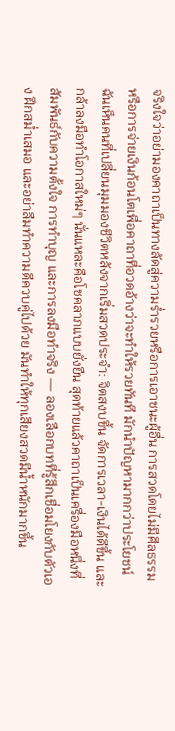จริงใจว่าอย่ามองคาถาเป็นทางลัดสู่ความร่ำรวยหรือการเอาชนะผู้อื่น การสวดโดยไม่มีศีลธรรม หรือการจ่ายเงินก้อนโตเพื่อคาถาที่อวดอ้างว่าจะทำให้รวยทันที มักนำปัญหามากกว่าประโยชน์ ฉันเห็นคนที่เปลี่ยนมุมมองชีวิตหลังจากเริ่มสวดประจำ: จิตสงบขึ้น จัดการเวลา-เงินได้ดีขึ้น และกล้าลงมือทำโอกาสใหม่ๆ นั่นแหละคือโชคลาภแบบยั่งยืน สุดท้ายแล้วคาถาเป็นเครื่องมือหนึ่งที่สัมพันธ์กับความตั้งใจ การทำบุญ และการลงมือทำจริง — ลองเลือกบทที่รู้สึกเชื่อมโยงกับตัวเอง ฝึกสม่ำเสมอ และอย่าลืมทำความดีควบคู่ไปด้วย มันทำให้ทุกเสียงสวดมีน้ำหนักมากขึ้น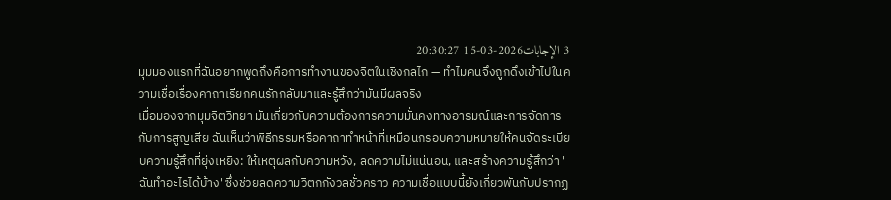3 الإجابات2026-03-15 20:30:27
มุมมองแรกที่ฉันอยากพูดถึงคือการทำงานของจิตในเชิงกลไก — ทำไมคนจึงถูกดึงเข้าไปในความเชื่อเรื่องคาถาเรียกคนรักกลับมาและรู้สึกว่ามันมีผลจริง
เมื่อมองจากมุมจิตวิทยา มันเกี่ยวกับความต้องการความมั่นคงทางอารมณ์และการจัดการกับการสูญเสีย ฉันเห็นว่าพิธีกรรมหรือคาถาทำหน้าที่เหมือนกรอบความหมายให้คนจัดระเบียบความรู้สึกที่ยุ่งเหยิง: ให้เหตุผลกับความหวัง, ลดความไม่แน่นอน, และสร้างความรู้สึกว่า 'ฉันทำอะไรได้บ้าง' ซึ่งช่วยลดความวิตกกังวลชั่วคราว ความเชื่อแบบนี้ยังเกี่ยวพันกับปรากฏ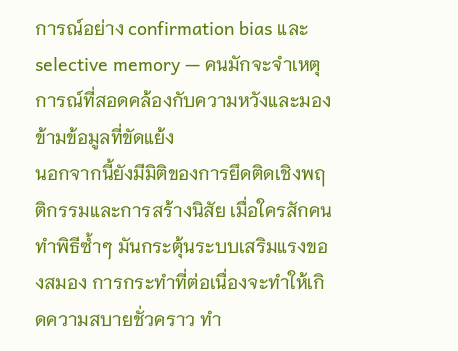การณ์อย่าง confirmation bias และ selective memory — คนมักจะจำเหตุการณ์ที่สอดคล้องกับความหวังและมองข้ามข้อมูลที่ขัดแย้ง
นอกจากนี้ยังมีมิติของการยึดติดเชิงพฤติกรรมและการสร้างนิสัย เมื่อใครสักคนทำพิธีซ้ำๆ มันกระตุ้นระบบเสริมแรงของสมอง การกระทำที่ต่อเนื่องจะทำให้เกิดความสบายชั่วคราว ทำ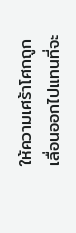ให้ความเศร้าโศกถูกเลื่อนออกไปแทนที่จะ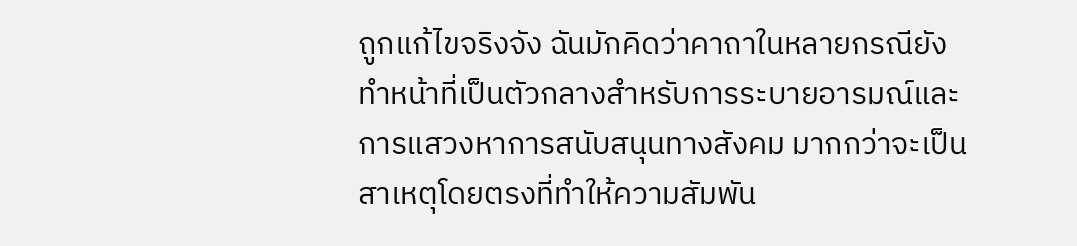ถูกแก้ไขจริงจัง ฉันมักคิดว่าคาถาในหลายกรณียังทำหน้าที่เป็นตัวกลางสำหรับการระบายอารมณ์และการแสวงหาการสนับสนุนทางสังคม มากกว่าจะเป็นสาเหตุโดยตรงที่ทำให้ความสัมพัน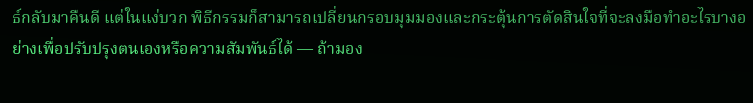ธ์กลับมาคืนดี แต่ในแง่บวก พิธีกรรมก็สามารถเปลี่ยนกรอบมุมมองและกระตุ้นการตัดสินใจที่จะลงมือทำอะไรบางอย่างเพื่อปรับปรุงตนเองหรือความสัมพันธ์ได้ — ถ้ามอง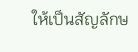ให้เป็นสัญลักษ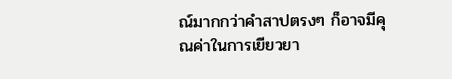ณ์มากกว่าคำสาปตรงๆ ก็อาจมีคุณค่าในการเยียวยา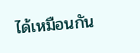ได้เหมือนกัน